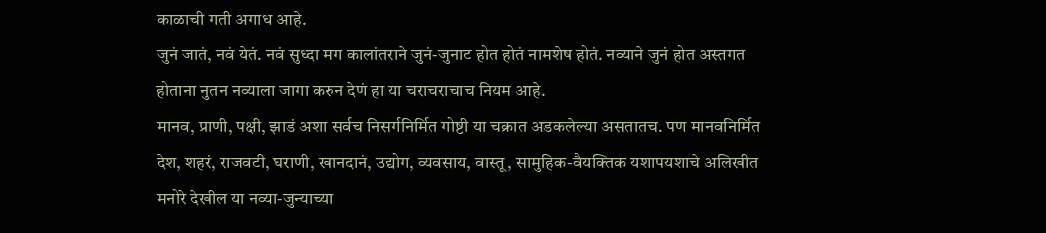काळाची गती अगाध आहे.
जुनं जातं, नवं येतं. नवं सुध्दा मग कालांतराने जुनं-जुनाट होत होतं नामशेष होतं. नव्याने जुनं होत अस्तगत होताना नुतन नव्याला जागा करुन देणं हा या चराचराचाच नियम आहे.
मानव, प्राणी, पक्षी, झाडं अशा सर्वच निसर्गनिर्मित गोष्टी या चक्रात अडकलेल्या असतातच. पण मानवनिर्मित देश, शहरं, राजवटी, घराणी, खानदानं, उद्योग, व्यवसाय, वास्तू, सामुहिक-वैयक्तिक यशापयशाचे अलिखीत मनोरे देखील या नव्या-जुन्याच्या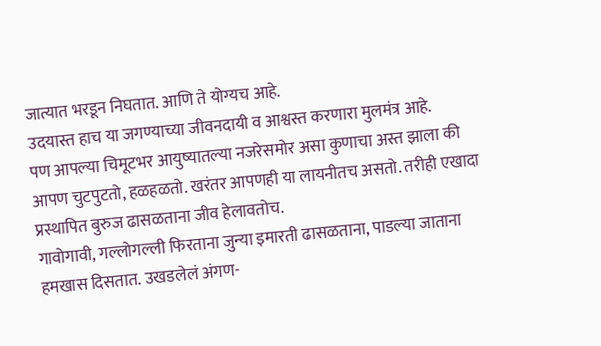जात्यात भरडून निघतात. आणि ते योग्यच आहे.
उदयास्त हाच या जगण्याच्या जीवनदायी व आश्वस्त करणारा मुलमंत्र आहे.
पण आपल्या चिमूटभर आयुष्यातल्या नजरेसमोर असा कुणाचा अस्त झाला की आपण चुटपुटतो, हळहळतो. खरंतर आपणही या लायनीतच असतो. तरीही एखादा प्रस्थापित बुरुज ढासळताना जीव हेलावतोच.
गावोगावी, गल्लोगल्ली फिरताना जुन्या इमारती ढासळताना, पाडल्या जाताना हमखास दिसतात. उखडलेलं अंगण-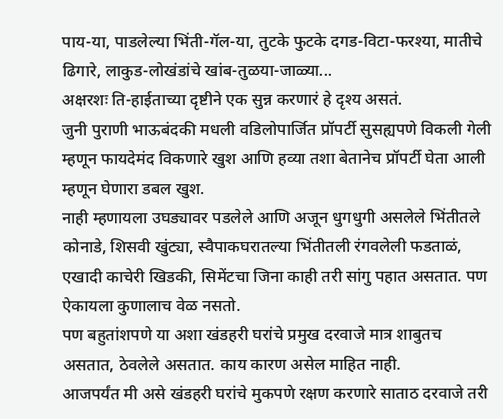पाय-या, पाडलेल्या भिंती-गॅल-या, तुटके फुटके दगड-विटा-फरश्या, मातीचे ढिगारे, लाकुड-लोखंडांचे खांब-तुळया-जाळ्या...
अक्षरशः ति-हाईताच्या दृष्टीने एक सुन्न करणारं हे दृश्य असतं.
जुनी पुराणी भाऊबंदकी मधली वडिलोपार्जित प्रॉपर्टी सुसह्यपणे विकली गेली म्हणून फायदेमंद विकणारे खुश आणि हव्या तशा बेतानेच प्रॉपर्टी घेता आली म्हणून घेणारा डबल खुश.
नाही म्हणायला उघड्यावर पडलेले आणि अजून धुगधुगी असलेले भिंतीतले कोनाडे, शिसवी खुंट्या, स्वैपाकघरातल्या भिंतीतली रंगवलेली फडताळं, एखादी काचेरी खिडकी, सिमेंटचा जिना काही तरी सांगु पहात असतात. पण ऐकायला कुणालाच वेळ नसतो.
पण बहुतांशपणे या अशा खंडहरी घरांचे प्रमुख दरवाजे मात्र शाबुतच असतात, ठेवलेले असतात. काय कारण असेल माहित नाही.
आजपर्यंत मी असे खंडहरी घरांचे मुकपणे रक्षण करणारे साताठ दरवाजे तरी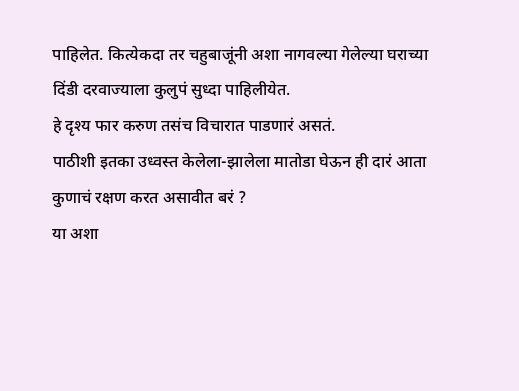पाहिलेत. कित्येकदा तर चहुबाजूंनी अशा नागवल्या गेलेल्या घराच्या दिंडी दरवाज्याला कुलुपं सुध्दा पाहिलीयेत.
हे दृश्य फार करुण तसंच विचारात पाडणारं असतं.
पाठीशी इतका उध्वस्त केलेला-झालेला मातोडा घेऊन ही दारं आता कुणाचं रक्षण करत असावीत बरं ?
या अशा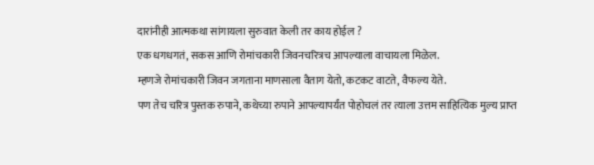दारांनीही आत्मकथा सांगायला सुरुवात केली तर काय होईल ?
एक धगधगतं, सकस आणि रोमांचकारी जिवनचरित्रच आपल्याला वाचायला मिळेल.
म्हणजे रोमांचकारी जिवन जगताना माणसाला वैताग येतो, कटकट वाटते, वैफल्य येते.
पण तेच चरित्र पुस्तक रुपाने, कथेच्या रुपाने आपल्यापर्यंत पोहोचलं तर त्याला उत्तम साहित्यिक मुल्य प्राप्त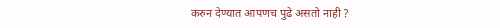करुन देण्यात आपणच पुढे असतो नाही ?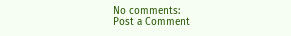No comments:
Post a Comment